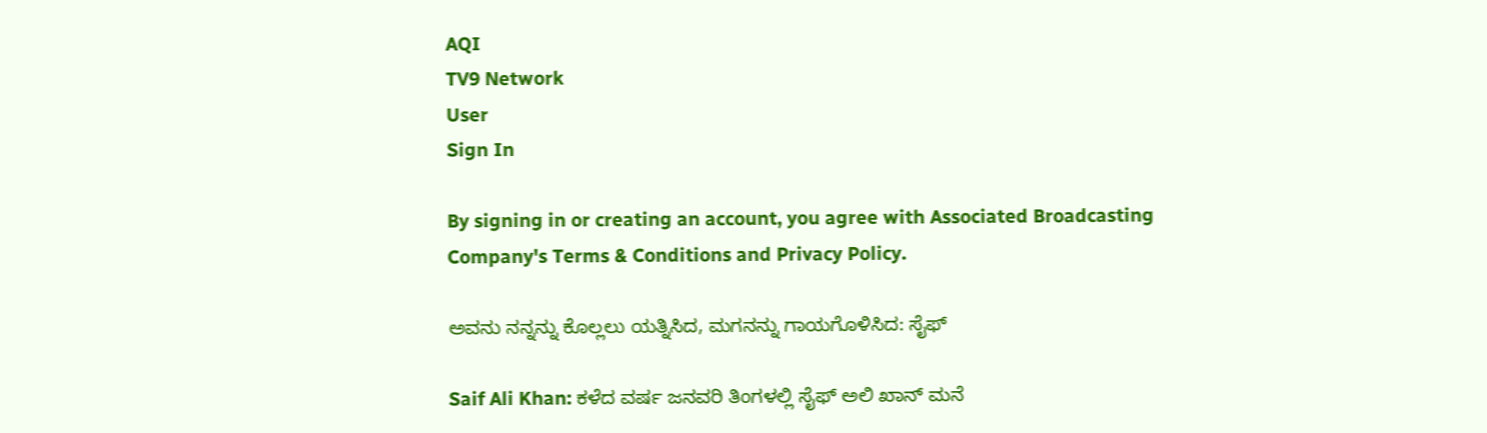AQI
TV9 Network
User
Sign In

By signing in or creating an account, you agree with Associated Broadcasting Company's Terms & Conditions and Privacy Policy.

ಅವನು ನನ್ನನ್ನು ಕೊಲ್ಲಲು ಯತ್ನಿಸಿದ, ಮಗನನ್ನು ಗಾಯಗೊಳಿಸಿದ: ಸೈಫ್

Saif Ali Khan: ಕಳೆದ ವರ್ಷ ಜನವರಿ ತಿಂಗಳಲ್ಲಿ ಸೈಫ್ ಅಲಿ ಖಾನ್ ಮನೆ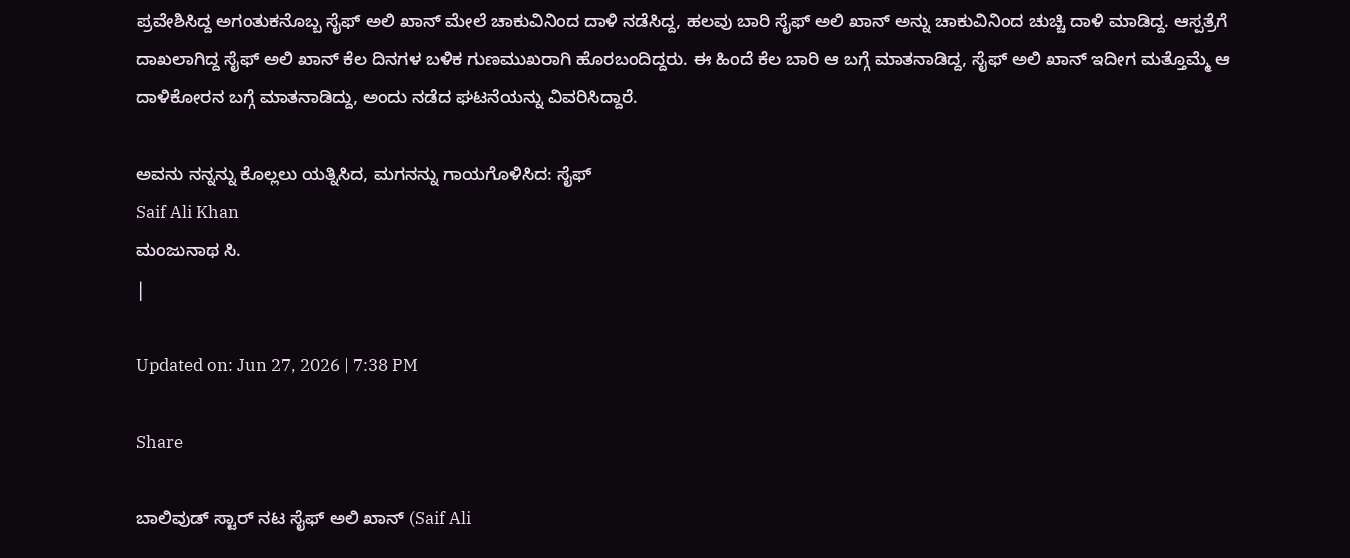ಪ್ರವೇಶಿಸಿದ್ದ ಅಗಂತುಕನೊಬ್ಬ ಸೈಫ್ ಅಲಿ ಖಾನ್ ಮೇಲೆ ಚಾಕುವಿನಿಂದ ದಾಳಿ ನಡೆಸಿದ್ದ, ಹಲವು ಬಾರಿ ಸೈಫ್ ಅಲಿ ಖಾನ್ ಅನ್ನು ಚಾಕುವಿನಿಂದ ಚುಚ್ಚಿ ದಾಳಿ ಮಾಡಿದ್ದ. ಆಸ್ಪತ್ರೆಗೆ ದಾಖಲಾಗಿದ್ದ ಸೈಫ್ ಅಲಿ ಖಾನ್ ಕೆಲ ದಿನಗಳ ಬಳಿಕ ಗುಣಮುಖರಾಗಿ ಹೊರಬಂದಿದ್ದರು. ಈ ಹಿಂದೆ ಕೆಲ ಬಾರಿ ಆ ಬಗ್ಗೆ ಮಾತನಾಡಿದ್ದ, ಸೈಫ್ ಅಲಿ ಖಾನ್ ಇದೀಗ ಮತ್ತೊಮ್ಮೆ ಆ ದಾಳಿಕೋರನ ಬಗ್ಗೆ ಮಾತನಾಡಿದ್ದು, ಅಂದು ನಡೆದ ಘಟನೆಯನ್ನು ವಿವರಿಸಿದ್ದಾರೆ.

ಅವನು ನನ್ನನ್ನು ಕೊಲ್ಲಲು ಯತ್ನಿಸಿದ, ಮಗನನ್ನು ಗಾಯಗೊಳಿಸಿದ: ಸೈಫ್
Saif Ali Khan
ಮಂಜುನಾಥ ಸಿ.
|

Updated on: Jun 27, 2026 | 7:38 PM

Share

ಬಾಲಿವುಡ್ ಸ್ಟಾರ್ ನಟ ಸೈಫ್ ಅಲಿ ಖಾನ್ (Saif Ali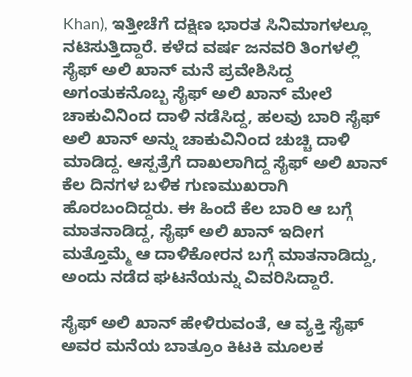Khan), ಇತ್ತೀಚೆಗೆ ದಕ್ಷಿಣ ಭಾರತ ಸಿನಿಮಾಗಳಲ್ಲೂ ನಟಿಸುತ್ತಿದ್ದಾರೆ. ಕಳೆದ ವರ್ಷ ಜನವರಿ ತಿಂಗಳಲ್ಲಿ ಸೈಫ್ ಅಲಿ ಖಾನ್ ಮನೆ ಪ್ರವೇಶಿಸಿದ್ದ ಅಗಂತುಕನೊಬ್ಬ ಸೈಫ್ ಅಲಿ ಖಾನ್ ಮೇಲೆ ಚಾಕುವಿನಿಂದ ದಾಳಿ ನಡೆಸಿದ್ದ, ಹಲವು ಬಾರಿ ಸೈಫ್ ಅಲಿ ಖಾನ್ ಅನ್ನು ಚಾಕುವಿನಿಂದ ಚುಚ್ಚಿ ದಾಳಿ ಮಾಡಿದ್ದ. ಆಸ್ಪತ್ರೆಗೆ ದಾಖಲಾಗಿದ್ದ ಸೈಫ್ ಅಲಿ ಖಾನ್ ಕೆಲ ದಿನಗಳ ಬಳಿಕ ಗುಣಮುಖರಾಗಿ ಹೊರಬಂದಿದ್ದರು. ಈ ಹಿಂದೆ ಕೆಲ ಬಾರಿ ಆ ಬಗ್ಗೆ ಮಾತನಾಡಿದ್ದ, ಸೈಫ್ ಅಲಿ ಖಾನ್ ಇದೀಗ ಮತ್ತೊಮ್ಮೆ ಆ ದಾಳಿಕೋರನ ಬಗ್ಗೆ ಮಾತನಾಡಿದ್ದು, ಅಂದು ನಡೆದ ಘಟನೆಯನ್ನು ವಿವರಿಸಿದ್ದಾರೆ.

ಸೈಫ್ ಅಲಿ ಖಾನ್ ಹೇಳಿರುವಂತೆ, ಆ ವ್ಯಕ್ತಿ ಸೈಫ್ ಅವರ ಮನೆಯ ಬಾತ್ರೂಂ ಕಿಟಕಿ ಮೂಲಕ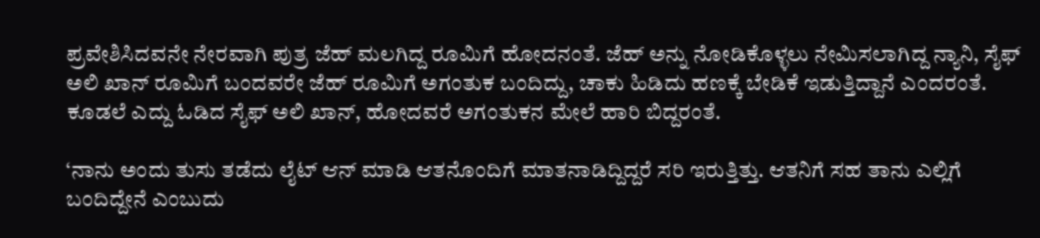ಪ್ರವೇಶಿಸಿದವನೇ ನೇರವಾಗಿ ಪುತ್ರ ಜೆಹ್ ಮಲಗಿದ್ದ ರೂಮಿಗೆ ಹೋದನಂತೆ. ಜೆಹ್ ಅನ್ನು ನೋಡಿಕೊಳ್ಳಲು ನೇಮಿಸಲಾಗಿದ್ದ ನ್ಯಾನಿ, ಸೈಫ್ ಅಲಿ ಖಾನ್ ರೂಮಿಗೆ ಬಂದವರೇ ಜೆಹ್ ರೂಮಿಗೆ ಅಗಂತುಕ ಬಂದಿದ್ದು, ಚಾಕು ಹಿಡಿದು ಹಣಕ್ಕೆ ಬೇಡಿಕೆ ಇಡುತ್ತಿದ್ದಾನೆ ಎಂದರಂತೆ. ಕೂಡಲೆ ಎದ್ದು ಓಡಿದ ಸೈಫ್ ಅಲಿ ಖಾನ್, ಹೋದವರೆ ಅಗಂತುಕನ ಮೇಲೆ ಹಾರಿ ಬಿದ್ದರಂತೆ.

‘ನಾನು ಅಂದು ತುಸು ತಡೆದು ಲೈಟ್ ಆನ್ ಮಾಡಿ ಆತನೊಂದಿಗೆ ಮಾತನಾಡಿದ್ದಿದ್ದರೆ ಸರಿ ಇರುತ್ತಿತ್ತು. ಆತನಿಗೆ ಸಹ ತಾನು ಎಲ್ಲಿಗೆ ಬಂದಿದ್ದೇನೆ ಎಂಬುದು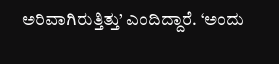ಅರಿವಾಗಿರುತ್ತಿತ್ತು’ ಎಂದಿದ್ದಾರೆ. ‘ಅಂದು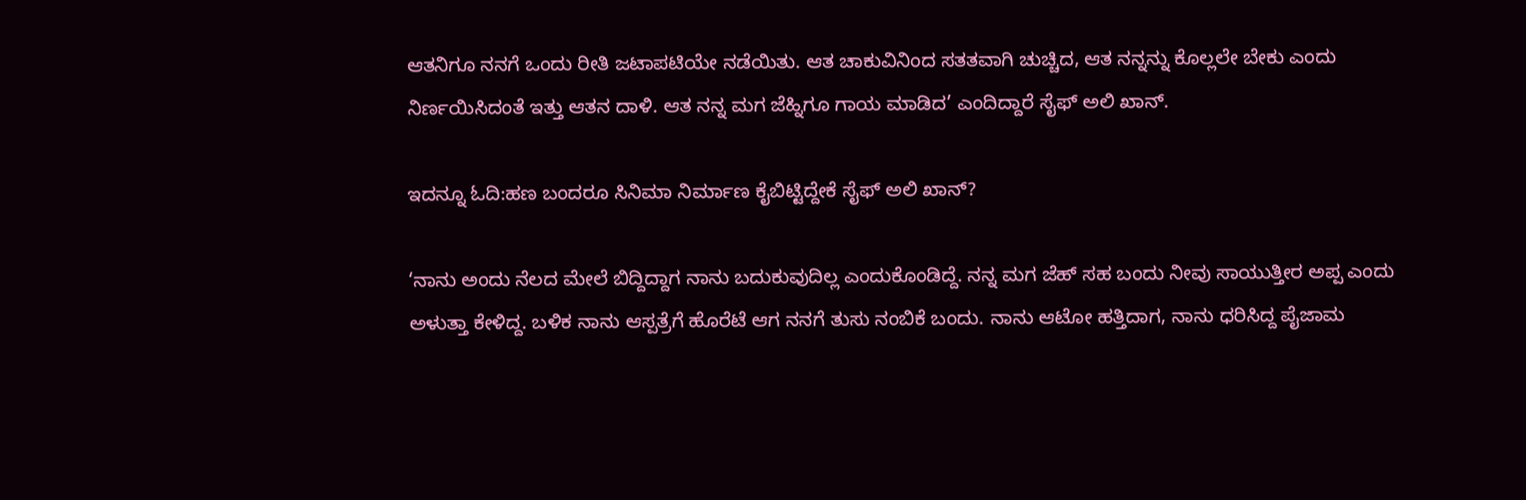ಆತನಿಗೂ ನನಗೆ ಒಂದು ರೀತಿ ಜಟಾಪಟಿಯೇ ನಡೆಯಿತು. ಆತ ಚಾಕುವಿನಿಂದ ಸತತವಾಗಿ ಚುಚ್ಚಿದ, ಆತ ನನ್ನನ್ನು ಕೊಲ್ಲಲೇ ಬೇಕು ಎಂದು ನಿರ್ಣಯಿಸಿದಂತೆ ಇತ್ತು ಆತನ ದಾಳಿ. ಆತ ನನ್ನ ಮಗ ಜೆಹ್ನಿಗೂ ಗಾಯ ಮಾಡಿದ’ ಎಂದಿದ್ದಾರೆ ಸೈಫ್ ಅಲಿ ಖಾನ್.

ಇದನ್ನೂ ಓದಿ:ಹಣ ಬಂದರೂ ಸಿನಿಮಾ ನಿರ್ಮಾಣ ಕೈಬಿಟ್ಟಿದ್ದೇಕೆ ಸೈಫ್ ಅಲಿ ಖಾನ್?

‘ನಾನು ಅಂದು ನೆಲದ ಮೇಲೆ ಬಿದ್ದಿದ್ದಾಗ ನಾನು ಬದುಕುವುದಿಲ್ಲ ಎಂದುಕೊಂಡಿದ್ದೆ. ನನ್ನ ಮಗ ಜೆಹ್ ಸಹ ಬಂದು ನೀವು ಸಾಯುತ್ತೀರ ಅಪ್ಪ ಎಂದು ಅಳುತ್ತಾ ಕೇಳಿದ್ದ. ಬಳಿಕ ನಾನು ಆಸ್ಪತ್ರೆಗೆ ಹೊರೆಟೆ ಆಗ ನನಗೆ ತುಸು ನಂಬಿಕೆ ಬಂದು. ನಾನು ಆಟೋ ಹತ್ತಿದಾಗ, ನಾನು ಧರಿಸಿದ್ದ ಪೈಜಾಮ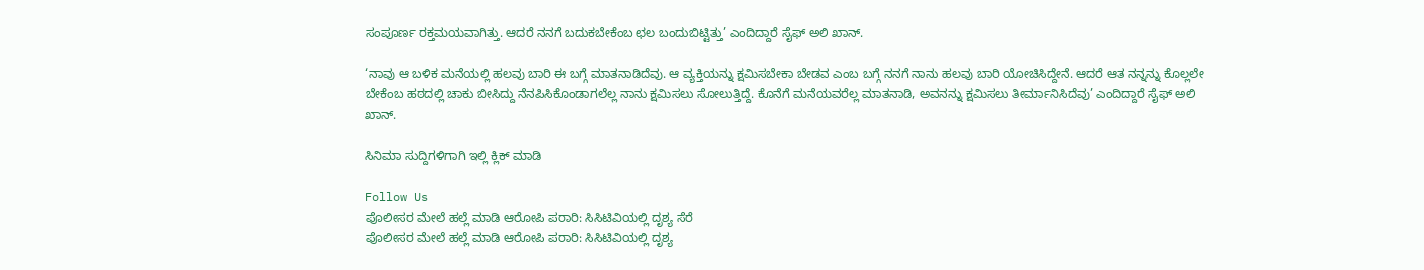ಸಂಪೂರ್ಣ ರಕ್ತಮಯವಾಗಿತ್ತು. ಆದರೆ ನನಗೆ ಬದುಕಬೇಕೆಂಬ ಛಲ ಬಂದುಬಿಟ್ಟಿತ್ತು’ ಎಂದಿದ್ದಾರೆ ಸೈಫ್ ಅಲಿ ಖಾನ್.

‘ನಾವು ಆ ಬಳಿಕ ಮನೆಯಲ್ಲಿ ಹಲವು ಬಾರಿ ಈ ಬಗ್ಗೆ ಮಾತನಾಡಿದೆವು. ಆ ವ್ಯಕ್ತಿಯನ್ನು ಕ್ಷಮಿಸಬೇಕಾ ಬೇಡವ ಎಂಬ ಬಗ್ಗೆ ನನಗೆ ನಾನು ಹಲವು ಬಾರಿ ಯೋಚಿಸಿದ್ದೇನೆ. ಆದರೆ ಆತ ನನ್ನನ್ನು ಕೊಲ್ಲಲೇ ಬೇಕೆಂಬ ಹಠದಲ್ಲಿ ಚಾಕು ಬೀಸಿದ್ದು ನೆನಪಿಸಿಕೊಂಡಾಗಲೆಲ್ಲ ನಾನು ಕ್ಷಮಿಸಲು ಸೋಲುತ್ತಿದ್ದೆ. ಕೊನೆಗೆ ಮನೆಯವರೆಲ್ಲ ಮಾತನಾಡಿ, ಅವನನ್ನು ಕ್ಷಮಿಸಲು ತೀರ್ಮಾನಿಸಿದೆವು’ ಎಂದಿದ್ದಾರೆ ಸೈಫ್ ಅಲಿ ಖಾನ್.

ಸಿನಿಮಾ ಸುದ್ದಿಗಳಿಗಾಗಿ ಇಲ್ಲಿ ಕ್ಲಿಕ್ ಮಾಡಿ

Follow Us
ಪೊಲೀಸರ ಮೇಲೆ ಹಲ್ಲೆ ಮಾಡಿ ಆರೋಪಿ ಪರಾರಿ: ಸಿಸಿಟಿವಿಯಲ್ಲಿ ದೃಶ್ಯ ಸೆರೆ
ಪೊಲೀಸರ ಮೇಲೆ ಹಲ್ಲೆ ಮಾಡಿ ಆರೋಪಿ ಪರಾರಿ: ಸಿಸಿಟಿವಿಯಲ್ಲಿ ದೃಶ್ಯ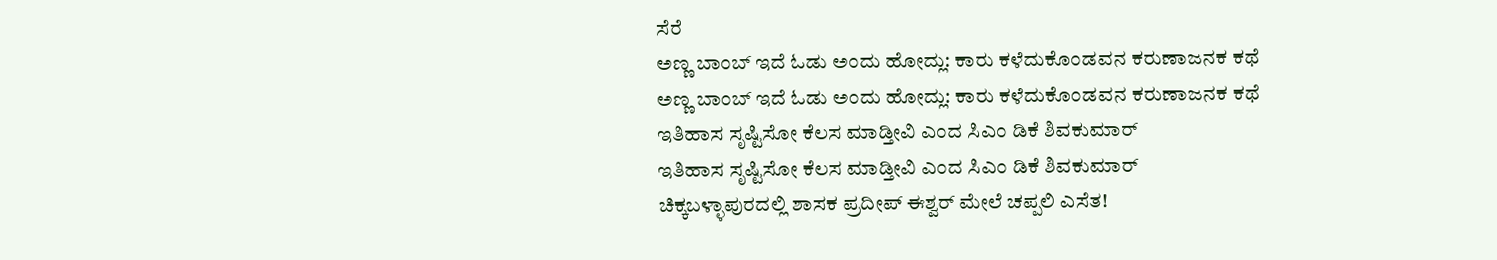ಸೆರೆ
ಅಣ್ಣ ಬಾಂಬ್ ಇದೆ ಓಡು ಅಂದು ಹೋದ್ಲು: ಕಾರು ಕಳೆದುಕೊಂಡವನ ಕರುಣಾಜನಕ ಕಥೆ
ಅಣ್ಣ ಬಾಂಬ್ ಇದೆ ಓಡು ಅಂದು ಹೋದ್ಲು: ಕಾರು ಕಳೆದುಕೊಂಡವನ ಕರುಣಾಜನಕ ಕಥೆ
ಇತಿಹಾಸ ಸೃಷ್ಟಿಸೋ ಕೆಲಸ ಮಾಡ್ತೀವಿ ಎಂದ ಸಿಎಂ ಡಿಕೆ ಶಿವಕುಮಾರ್
ಇತಿಹಾಸ ಸೃಷ್ಟಿಸೋ ಕೆಲಸ ಮಾಡ್ತೀವಿ ಎಂದ ಸಿಎಂ ಡಿಕೆ ಶಿವಕುಮಾರ್
ಚಿಕ್ಕಬಳ್ಳಾಪುರದಲ್ಲಿ ಶಾಸಕ ಪ್ರದೀಪ್ ಈಶ್ವರ್ ಮೇಲೆ ಚಪ್ಪಲಿ ಎಸೆತ!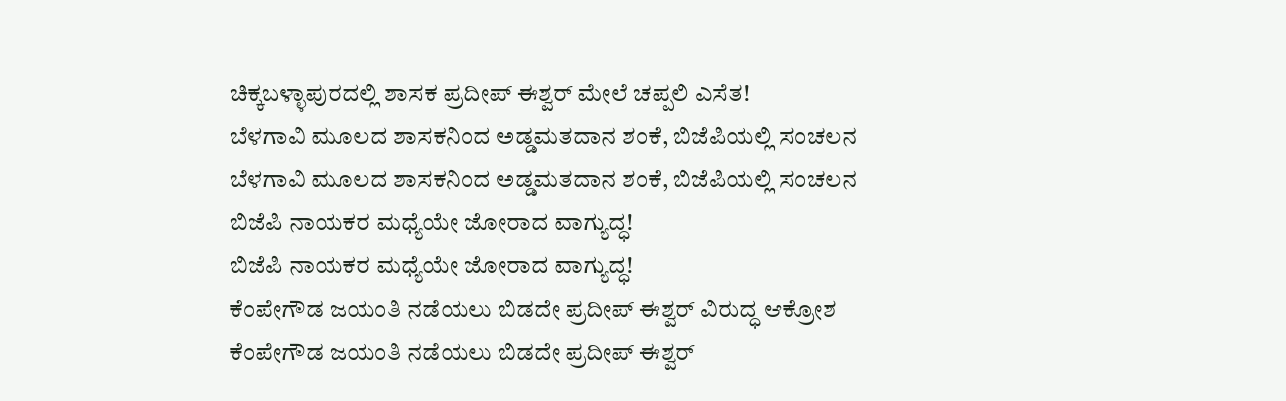ಚಿಕ್ಕಬಳ್ಳಾಪುರದಲ್ಲಿ ಶಾಸಕ ಪ್ರದೀಪ್ ಈಶ್ವರ್ ಮೇಲೆ ಚಪ್ಪಲಿ ಎಸೆತ!
ಬೆಳಗಾವಿ ಮೂಲದ ಶಾಸಕನಿಂದ ಅಡ್ಡಮತದಾನ ಶಂಕೆ, ಬಿಜೆಪಿಯಲ್ಲಿ ಸಂಚಲನ
ಬೆಳಗಾವಿ ಮೂಲದ ಶಾಸಕನಿಂದ ಅಡ್ಡಮತದಾನ ಶಂಕೆ, ಬಿಜೆಪಿಯಲ್ಲಿ ಸಂಚಲನ
ಬಿಜೆಪಿ ನಾಯಕರ ಮಧ್ಯೆಯೇ ಜೋರಾದ ವಾಗ್ಯುದ್ಧ!
ಬಿಜೆಪಿ ನಾಯಕರ ಮಧ್ಯೆಯೇ ಜೋರಾದ ವಾಗ್ಯುದ್ಧ!
ಕೆಂಪೇಗೌಡ ಜಯಂತಿ ನಡೆಯಲು ಬಿಡದೇ ಪ್ರದೀಪ್ ಈಶ್ವರ್ ವಿರುದ್ಧ ಆಕ್ರೋಶ
ಕೆಂಪೇಗೌಡ ಜಯಂತಿ ನಡೆಯಲು ಬಿಡದೇ ಪ್ರದೀಪ್ ಈಶ್ವರ್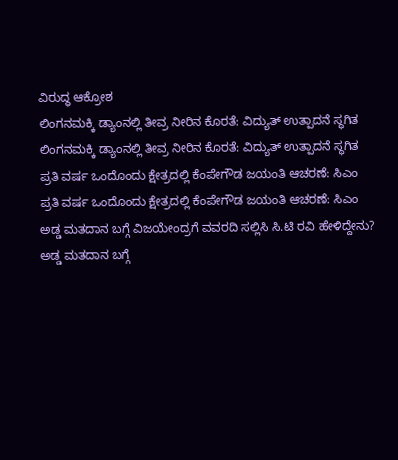ವಿರುದ್ಧ ಆಕ್ರೋಶ
ಲಿಂಗನಮಕ್ಕಿ ಡ್ಯಾಂನಲ್ಲಿ ತೀವ್ರ ನೀರಿನ ಕೊರತೆ: ವಿದ್ಯುತ್ ಉತ್ಪಾದನೆ ಸ್ಥಗಿತ
ಲಿಂಗನಮಕ್ಕಿ ಡ್ಯಾಂನಲ್ಲಿ ತೀವ್ರ ನೀರಿನ ಕೊರತೆ: ವಿದ್ಯುತ್ ಉತ್ಪಾದನೆ ಸ್ಥಗಿತ
ಪ್ರತಿ ವರ್ಷ ಒಂದೊಂದು ಕ್ಷೇತ್ರದಲ್ಲಿ ಕೆಂಪೇಗೌಡ ಜಯಂತಿ ಆಚರಣೆ: ಸಿಎಂ
ಪ್ರತಿ ವರ್ಷ ಒಂದೊಂದು ಕ್ಷೇತ್ರದಲ್ಲಿ ಕೆಂಪೇಗೌಡ ಜಯಂತಿ ಆಚರಣೆ: ಸಿಎಂ
ಅಡ್ಡ ಮತದಾನ ಬಗ್ಗೆ ವಿಜಯೇಂದ್ರಗೆ ವವರದಿ ಸಲ್ಲಿಸಿ ಸಿ.ಟಿ ರವಿ ಹೇಳಿದ್ದೇನು?
ಅಡ್ಡ ಮತದಾನ ಬಗ್ಗೆ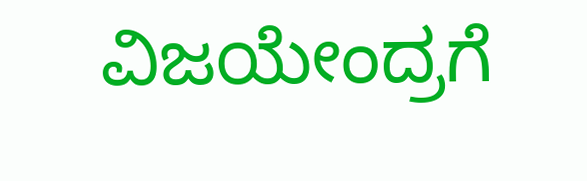ವಿಜಯೇಂದ್ರಗೆ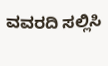ವವರದಿ ಸಲ್ಲಿಸಿ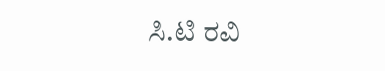ಸಿ.ಟಿ ರವಿ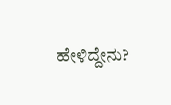ಹೇಳಿದ್ದೇನು?